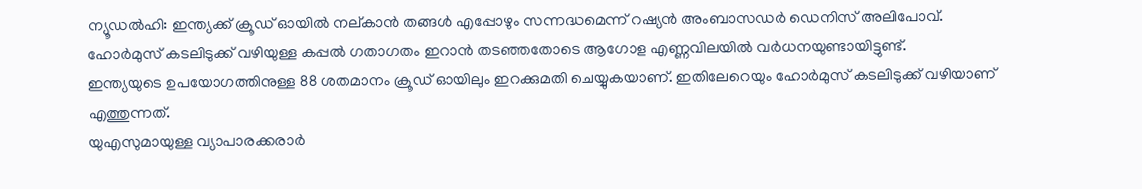ന്യൂഡൽഹി: ഇന്ത്യക്ക് ക്രൂഡ് ഓയിൽ നല്കാൻ തങ്ങൾ എപ്പോഴും സന്നദ്ധമെന്ന് റഷ്യൻ അംബാസഡർ ഡെനിസ് അലിപോവ്.
ഹോർമുസ് കടലിടുക്ക് വഴിയുള്ള കപ്പൽ ഗതാഗതം ഇറാൻ തടഞ്ഞതോടെ ആഗോള എണ്ണവിലയിൽ വർധനയുണ്ടായിട്ടുണ്ട്.
ഇന്ത്യയുടെ ഉപയോഗത്തിനുള്ള 88 ശതമാനം ക്രൂഡ് ഓയിലും ഇറക്കുമതി ചെയ്യുകയാണ്. ഇതിലേറെയും ഹോർമുസ് കടലിടുക്ക് വഴിയാണ് എത്തുന്നത്.
യുഎസുമായുള്ള വ്യാപാരക്കരാർ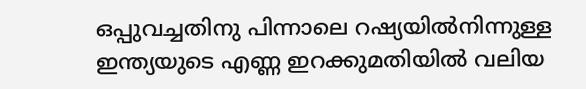ഒപ്പുവച്ചതിനു പിന്നാലെ റഷ്യയിൽനിന്നുള്ള ഇന്ത്യയുടെ എണ്ണ ഇറക്കുമതിയിൽ വലിയ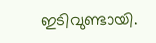ഇടിവുണ്ടായി.